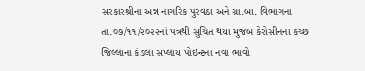સરકારશ્રીના અન્ન નાગરિક પુરવઠા અને ગ્રા.બા. વિભાગના તા.૦૭/૧૧/૨૦૨૨નાં પત્રથી સુચિત થયા મુજબ કેરોસીનના કચ્છ જિલ્લાના કંડલા સપ્લાય પોઇન્ટના નવા ભાવો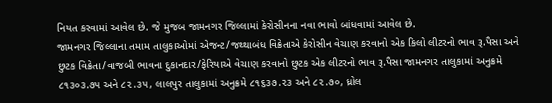નિયત કરવામાં આવેલ છે. જે મુજબ જામનગર જિલ્લામાં કેરોસીનના નવા ભાવો બાંધવામાં આવેલ છે.
જામનગર જિલ્લાના તમામ તાલુકાઓમાં એજન્ટ/જથ્થાબંધ વિક્રેતાએ કેરોસીન વેચાણ કરવાનો એક કિલો લીટરનો ભાવ રૂ.પૈસા અને છુટક વિક્રેતા/વાજબી ભાવના દુકાનદાર/ફેરિયાએ વેચાણ કરવાનો છુટક એક લીટરનો ભાવ રૂ.પૈસા જામનગર તાલુકામાં અનુક્રમે ૮૧૩૦૩.૭૫ અને ૮૨.૩૫, લાલપુર તાલુકામાં અનુક્રમે ૮૧૬૩૭.૨૩ અને ૮૨.૭૦, ધ્રોલ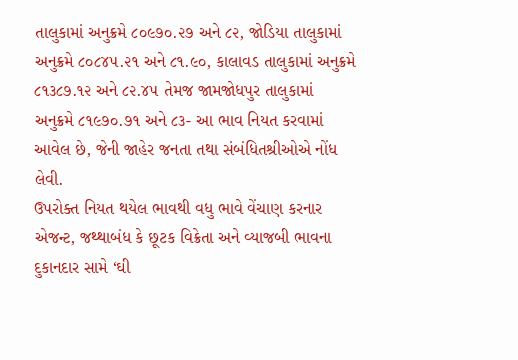તાલુકામાં અનુક્રમે ૮૦૯૭૦.૨૭ અને ૮૨, જોડિયા તાલુકામાં અનુક્રમે ૮૦૮૪૫.૨૧ અને ૮૧.૯૦, કાલાવડ તાલુકામાં અનુક્રમે ૮૧૩૮૭.૧૨ અને ૮૨.૪૫ તેમજ જામજોધપુર તાલુકામાં અનુક્રમે ૮૧૯૭૦.૭૧ અને ૮૩- આ ભાવ નિયત કરવામાં આવેલ છે, જેની જાહેર જનતા તથા સંબંધિતશ્રીઓએ નોંધ લેવી.
ઉપરોક્ત નિયત થયેલ ભાવથી વધુ ભાવે વેંચાણ કરનાર એજન્ટ, જથ્થાબંધ કે છૂટક વિક્રેતા અને વ્યાજબી ભાવના દુકાનદાર સામે ‘ઘી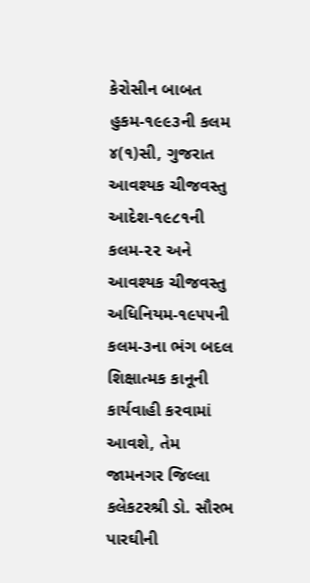કેરોસીન બાબત હુકમ-૧૯૯૩ની કલમ ૪(૧)સી, ગુજરાત આવશ્યક ચીજવસ્તુ આદેશ-૧૯૮૧ની કલમ-૨૨ અને આવશ્યક ચીજવસ્તુ અધિનિયમ-૧૯૫૫ની કલમ-૩ના ભંગ બદલ શિક્ષાત્મક કાનૂની કાર્યવાહી કરવામાં આવશે, તેમ જામનગર જિલ્લા કલેકટરશ્રી ડો. સૌરભ પારઘીની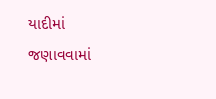યાદીમાં જણાવવામાં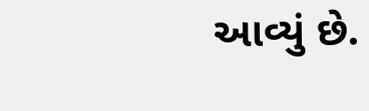આવ્યું છે.